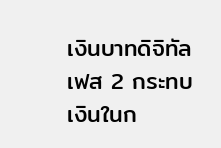เงินบาทดิจิทัลเฟส 2 กระทบเงินในก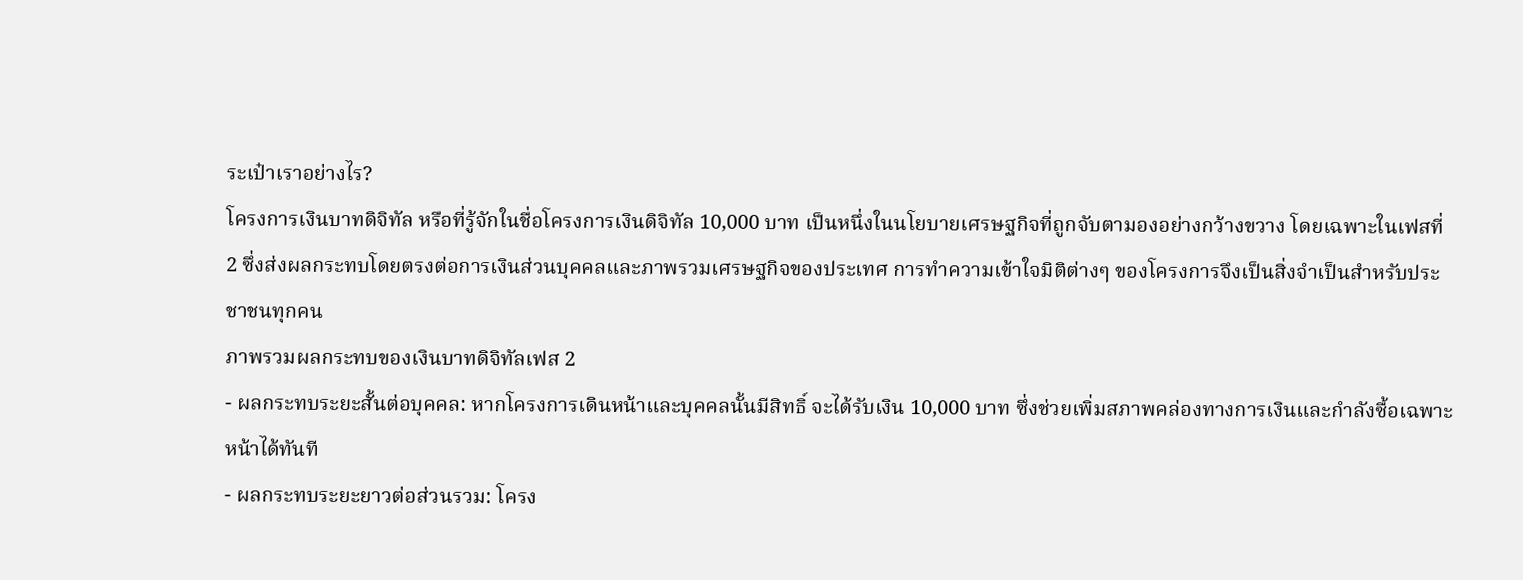ระเป๋าเราอย่างไร?
โครงการเงินบาทดิจิทัล หรือที่รู้จักในชื่อโครงการเงินดิจิทัล 10,000 บาท เป็นหนึ่งในนโยบายเศรษฐกิจที่ถูกจับตามองอย่างกว้างขวาง โดยเฉพาะในเฟสที่ 2 ซึ่งส่งผลกระทบโดยตรงต่อการเงินส่วนบุคคลและภาพรวมเศรษฐกิจของประเทศ การทำความเข้าใจมิติต่างๆ ของโครงการจึงเป็นสิ่งจำเป็นสำหรับประชาชนทุกคน
ภาพรวมผลกระทบของเงินบาทดิจิทัลเฟส 2
- ผลกระทบระยะสั้นต่อบุคคล: หากโครงการเดินหน้าและบุคคลนั้นมีสิทธิ์ จะได้รับเงิน 10,000 บาท ซึ่งช่วยเพิ่มสภาพคล่องทางการเงินและกำลังซื้อเฉพาะหน้าได้ทันที
- ผลกระทบระยะยาวต่อส่วนรวม: โครง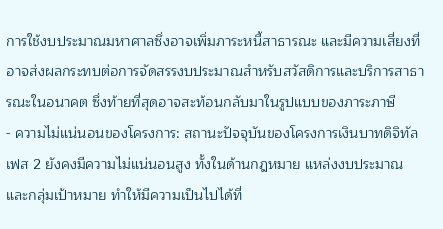การใช้งบประมาณมหาศาลซึ่งอาจเพิ่มภาระหนี้สาธารณะ และมีความเสี่ยงที่อาจส่งผลกระทบต่อการจัดสรรงบประมาณสำหรับสวัสดิการและบริการสาธารณะในอนาคต ซึ่งท้ายที่สุดอาจสะท้อนกลับมาในรูปแบบของภาระภาษี
- ความไม่แน่นอนของโครงการ: สถานะปัจจุบันของโครงการเงินบาทดิจิทัลเฟส 2 ยังคงมีความไม่แน่นอนสูง ทั้งในด้านกฎหมาย แหล่งงบประมาณ และกลุ่มเป้าหมาย ทำให้มีความเป็นไปได้ที่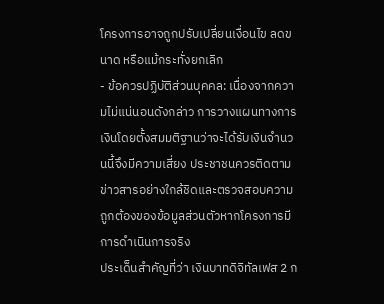โครงการอาจถูกปรับเปลี่ยนเงื่อนไข ลดขนาด หรือแม้กระทั่งยกเลิก
- ข้อควรปฏิบัติส่วนบุคคล: เนื่องจากความไม่แน่นอนดังกล่าว การวางแผนทางการเงินโดยตั้งสมมติฐานว่าจะได้รับเงินจำนวนนี้จึงมีความเสี่ยง ประชาชนควรติดตามข่าวสารอย่างใกล้ชิดและตรวจสอบความถูกต้องของข้อมูลส่วนตัวหากโครงการมีการดำเนินการจริง
ประเด็นสำคัญที่ว่า เงินบาทดิจิทัลเฟส 2 ก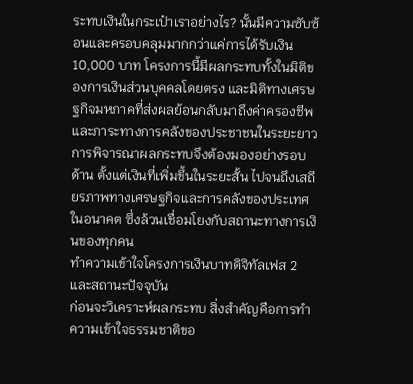ระทบเงินในกระเป๋าเราอย่างไร? นั้นมีความซับซ้อนและครอบคลุมมากกว่าแค่การได้รับเงิน 10,000 บาท โครงการนี้มีผลกระทบทั้งในมิติของการเงินส่วนบุคคลโดยตรง และมิติทางเศรษฐกิจมหภาคที่ส่งผลย้อนกลับมาถึงค่าครองชีพและภาระทางการคลังของประชาชนในระยะยาว การพิจารณาผลกระทบจึงต้องมองอย่างรอบด้าน ตั้งแต่เงินที่เพิ่มขึ้นในระยะสั้น ไปจนถึงเสถียรภาพทางเศรษฐกิจและการคลังของประเทศในอนาคต ซึ่งล้วนเชื่อมโยงกับสถานะทางการเงินของทุกคน
ทำความเข้าใจโครงการเงินบาทดิจิทัลเฟส 2 และสถานะปัจจุบัน
ก่อนจะวิเคราะห์ผลกระทบ สิ่งสำคัญคือการทำความเข้าใจธรรมชาติขอ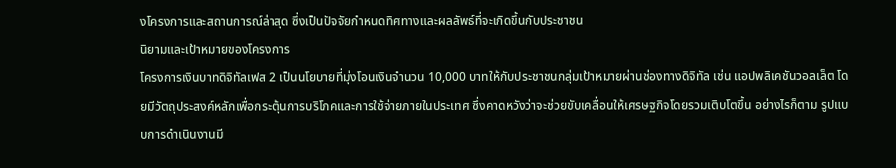งโครงการและสถานการณ์ล่าสุด ซึ่งเป็นปัจจัยกำหนดทิศทางและผลลัพธ์ที่จะเกิดขึ้นกับประชาชน
นิยามและเป้าหมายของโครงการ
โครงการเงินบาทดิจิทัลเฟส 2 เป็นนโยบายที่มุ่งโอนเงินจำนวน 10,000 บาทให้กับประชาชนกลุ่มเป้าหมายผ่านช่องทางดิจิทัล เช่น แอปพลิเคชันวอลเล็ต โดยมีวัตถุประสงค์หลักเพื่อกระตุ้นการบริโภคและการใช้จ่ายภายในประเทศ ซึ่งคาดหวังว่าจะช่วยขับเคลื่อนให้เศรษฐกิจโดยรวมเติบโตขึ้น อย่างไรก็ตาม รูปแบบการดำเนินงานมี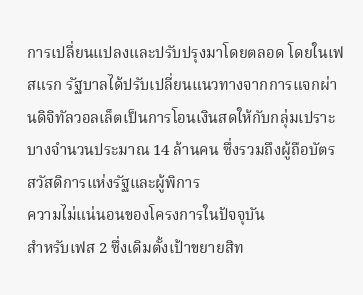การเปลี่ยนแปลงและปรับปรุงมาโดยตลอด โดยในเฟสแรก รัฐบาลได้ปรับเปลี่ยนแนวทางจากการแจกผ่านดิจิทัลวอลเล็ตเป็นการโอนเงินสดให้กับกลุ่มเปราะบางจำนวนประมาณ 14 ล้านคน ซึ่งรวมถึงผู้ถือบัตรสวัสดิการแห่งรัฐและผู้พิการ
ความไม่แน่นอนของโครงการในปัจจุบัน
สำหรับเฟส 2 ซึ่งเดิมตั้งเป้าขยายสิท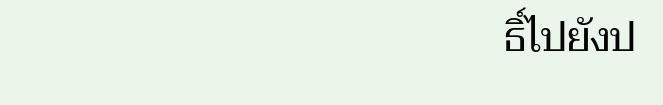ธิ์ไปยังป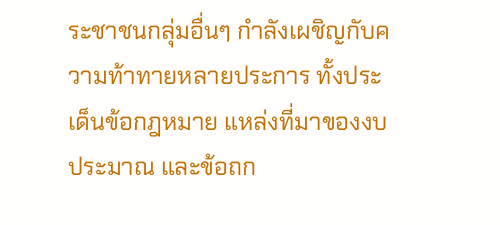ระชาชนกลุ่มอื่นๆ กำลังเผชิญกับความท้าทายหลายประการ ทั้งประเด็นข้อกฎหมาย แหล่งที่มาของงบประมาณ และข้อถก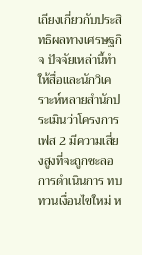เถียงเกี่ยวกับประสิทธิผลทางเศรษฐกิจ ปัจจัยเหล่านี้ทำให้สื่อและนักวิเคราะห์หลายสำนักประเมินว่าโครงการเฟส 2 มีความเสี่ยงสูงที่จะถูกชะลอการดำเนินการ ทบทวนเงื่อนไขใหม่ ห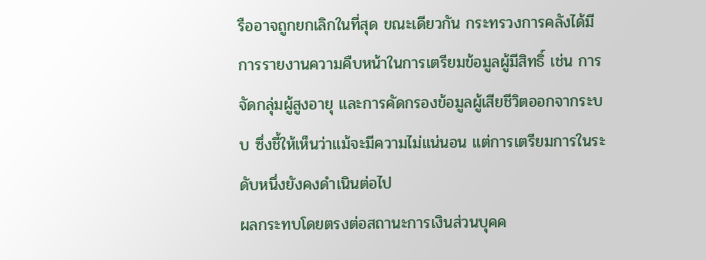รืออาจถูกยกเลิกในที่สุด ขณะเดียวกัน กระทรวงการคลังได้มีการรายงานความคืบหน้าในการเตรียมข้อมูลผู้มีสิทธิ์ เช่น การจัดกลุ่มผู้สูงอายุ และการคัดกรองข้อมูลผู้เสียชีวิตออกจากระบบ ซึ่งชี้ให้เห็นว่าแม้จะมีความไม่แน่นอน แต่การเตรียมการในระดับหนึ่งยังคงดำเนินต่อไป
ผลกระทบโดยตรงต่อสถานะการเงินส่วนบุคค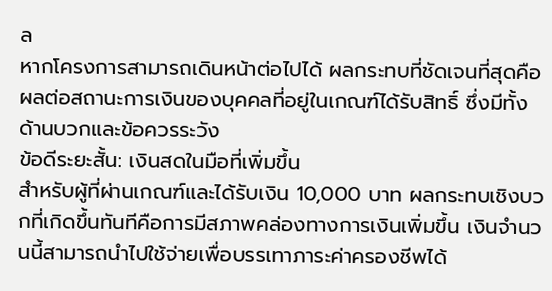ล
หากโครงการสามารถเดินหน้าต่อไปได้ ผลกระทบที่ชัดเจนที่สุดคือผลต่อสถานะการเงินของบุคคลที่อยู่ในเกณฑ์ได้รับสิทธิ์ ซึ่งมีทั้งด้านบวกและข้อควรระวัง
ข้อดีระยะสั้น: เงินสดในมือที่เพิ่มขึ้น
สำหรับผู้ที่ผ่านเกณฑ์และได้รับเงิน 10,000 บาท ผลกระทบเชิงบวกที่เกิดขึ้นทันทีคือการมีสภาพคล่องทางการเงินเพิ่มขึ้น เงินจำนวนนี้สามารถนำไปใช้จ่ายเพื่อบรรเทาภาระค่าครองชีพได้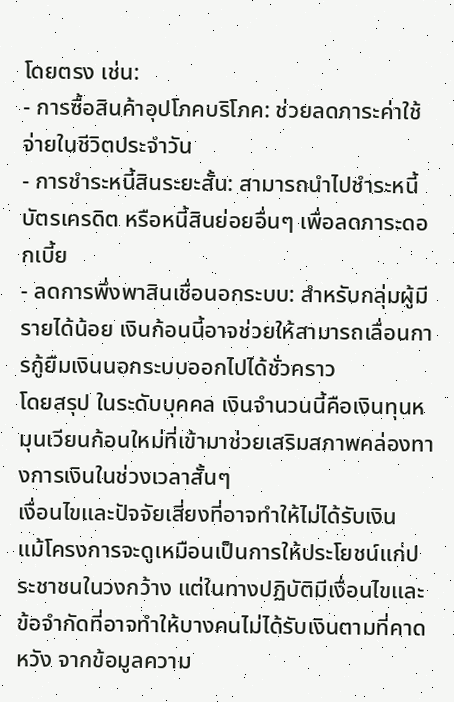โดยตรง เช่น:
- การซื้อสินค้าอุปโภคบริโภค: ช่วยลดภาระค่าใช้จ่ายในชีวิตประจำวัน
- การชำระหนี้สินระยะสั้น: สามารถนำไปชำระหนี้บัตรเครดิต หรือหนี้สินย่อยอื่นๆ เพื่อลดภาระดอกเบี้ย
- ลดการพึ่งพาสินเชื่อนอกระบบ: สำหรับกลุ่มผู้มีรายได้น้อย เงินก้อนนี้อาจช่วยให้สามารถเลื่อนการกู้ยืมเงินนอกระบบออกไปได้ชั่วคราว
โดยสรุป ในระดับบุคคล เงินจำนวนนี้คือเงินทุนหมุนเวียนก้อนใหม่ที่เข้ามาช่วยเสริมสภาพคล่องทางการเงินในช่วงเวลาสั้นๆ
เงื่อนไขและปัจจัยเสี่ยงที่อาจทำให้ไม่ได้รับเงิน
แม้โครงการจะดูเหมือนเป็นการให้ประโยชน์แก่ประชาชนในวงกว้าง แต่ในทางปฏิบัติมีเงื่อนไขและข้อจำกัดที่อาจทำให้บางคนไม่ได้รับเงินตามที่คาดหวัง จากข้อมูลความ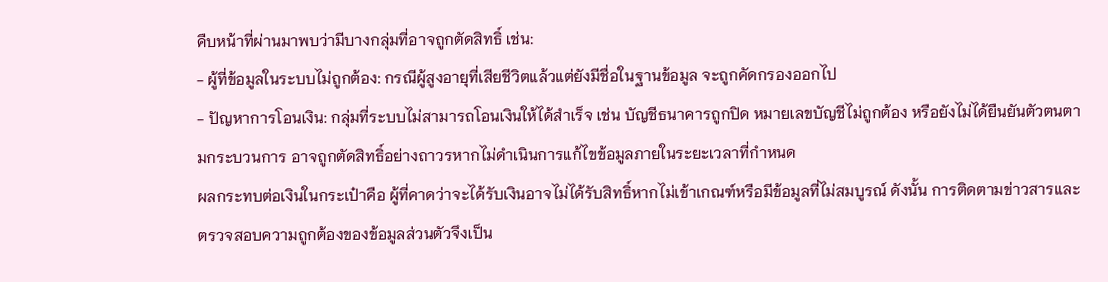คืบหน้าที่ผ่านมาพบว่ามีบางกลุ่มที่อาจถูกตัดสิทธิ์ เช่น:
- ผู้ที่ข้อมูลในระบบไม่ถูกต้อง: กรณีผู้สูงอายุที่เสียชีวิตแล้วแต่ยังมีชื่อในฐานข้อมูล จะถูกคัดกรองออกไป
- ปัญหาการโอนเงิน: กลุ่มที่ระบบไม่สามารถโอนเงินให้ได้สำเร็จ เช่น บัญชีธนาคารถูกปิด หมายเลขบัญชีไม่ถูกต้อง หรือยังไม่ได้ยืนยันตัวตนตามกระบวนการ อาจถูกตัดสิทธิ์อย่างถาวรหากไม่ดำเนินการแก้ไขข้อมูลภายในระยะเวลาที่กำหนด
ผลกระทบต่อเงินในกระเป๋าคือ ผู้ที่คาดว่าจะได้รับเงินอาจไม่ได้รับสิทธิ์หากไม่เข้าเกณฑ์หรือมีข้อมูลที่ไม่สมบูรณ์ ดังนั้น การติดตามข่าวสารและตรวจสอบความถูกต้องของข้อมูลส่วนตัวจึงเป็น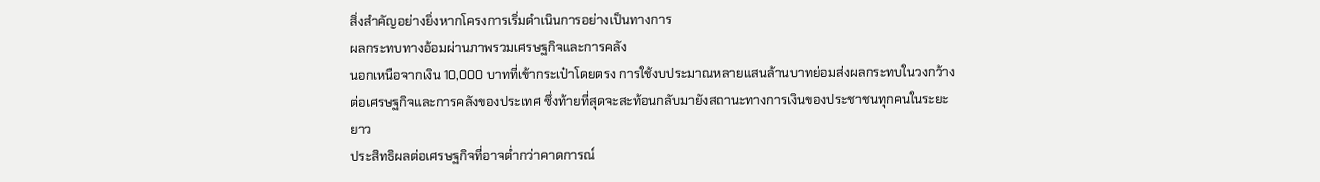สิ่งสำคัญอย่างยิ่งหากโครงการเริ่มดำเนินการอย่างเป็นทางการ
ผลกระทบทางอ้อมผ่านภาพรวมเศรษฐกิจและการคลัง
นอกเหนือจากเงิน 10,000 บาทที่เข้ากระเป๋าโดยตรง การใช้งบประมาณหลายแสนล้านบาทย่อมส่งผลกระทบในวงกว้างต่อเศรษฐกิจและการคลังของประเทศ ซึ่งท้ายที่สุดจะสะท้อนกลับมายังสถานะทางการเงินของประชาชนทุกคนในระยะยาว
ประสิทธิผลต่อเศรษฐกิจที่อาจต่ำกว่าคาดการณ์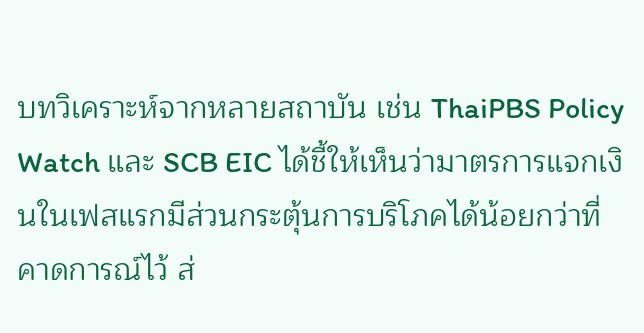บทวิเคราะห์จากหลายสถาบัน เช่น ThaiPBS Policy Watch และ SCB EIC ได้ชี้ให้เห็นว่ามาตรการแจกเงินในเฟสแรกมีส่วนกระตุ้นการบริโภคได้น้อยกว่าที่คาดการณ์ไว้ ส่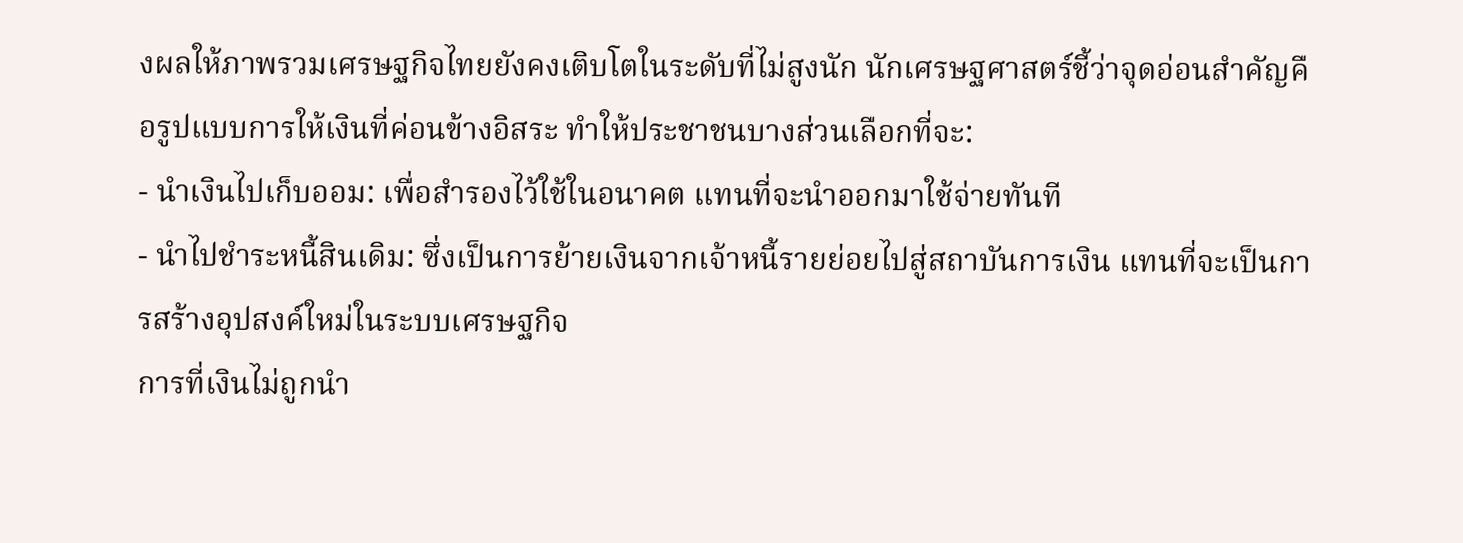งผลให้ภาพรวมเศรษฐกิจไทยยังคงเติบโตในระดับที่ไม่สูงนัก นักเศรษฐศาสตร์ชี้ว่าจุดอ่อนสำคัญคือรูปแบบการให้เงินที่ค่อนข้างอิสระ ทำให้ประชาชนบางส่วนเลือกที่จะ:
- นำเงินไปเก็บออม: เพื่อสำรองไว้ใช้ในอนาคต แทนที่จะนำออกมาใช้จ่ายทันที
- นำไปชำระหนี้สินเดิม: ซึ่งเป็นการย้ายเงินจากเจ้าหนี้รายย่อยไปสู่สถาบันการเงิน แทนที่จะเป็นการสร้างอุปสงค์ใหม่ในระบบเศรษฐกิจ
การที่เงินไม่ถูกนำ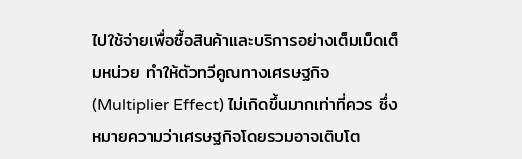ไปใช้จ่ายเพื่อซื้อสินค้าและบริการอย่างเต็มเม็ดเต็มหน่วย ทำให้ตัวทวีคูณทางเศรษฐกิจ (Multiplier Effect) ไม่เกิดขึ้นมากเท่าที่ควร ซึ่งหมายความว่าเศรษฐกิจโดยรวมอาจเติบโต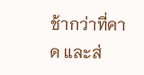ช้ากว่าที่คาด และส่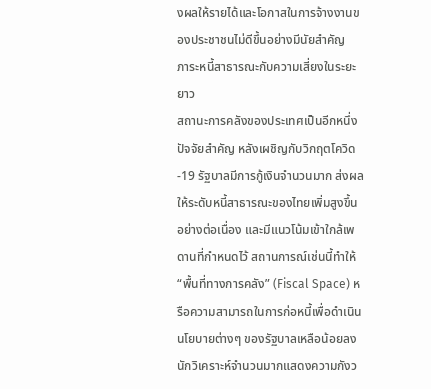งผลให้รายได้และโอกาสในการจ้างงานของประชาชนไม่ดีขึ้นอย่างมีนัยสำคัญ
ภาระหนี้สาธารณะกับความเสี่ยงในระยะยาว
สถานะการคลังของประเทศเป็นอีกหนึ่งปัจจัยสำคัญ หลังเผชิญกับวิกฤตโควิด-19 รัฐบาลมีการกู้เงินจำนวนมาก ส่งผลให้ระดับหนี้สาธารณะของไทยเพิ่มสูงขึ้นอย่างต่อเนื่อง และมีแนวโน้มเข้าใกล้เพดานที่กำหนดไว้ สถานการณ์เช่นนี้ทำให้ “พื้นที่ทางการคลัง” (Fiscal Space) หรือความสามารถในการก่อหนี้เพื่อดำเนินนโยบายต่างๆ ของรัฐบาลเหลือน้อยลง นักวิเคราะห์จำนวนมากแสดงความกังว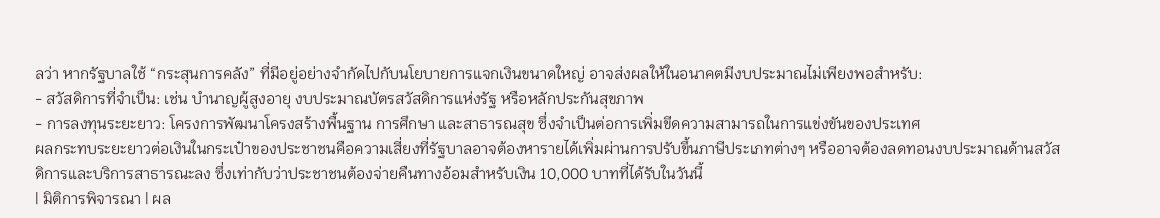ลว่า หากรัฐบาลใช้ “กระสุนการคลัง” ที่มีอยู่อย่างจำกัดไปกับนโยบายการแจกเงินขนาดใหญ่ อาจส่งผลให้ในอนาคตมีงบประมาณไม่เพียงพอสำหรับ:
- สวัสดิการที่จำเป็น: เช่น บำนาญผู้สูงอายุ งบประมาณบัตรสวัสดิการแห่งรัฐ หรือหลักประกันสุขภาพ
- การลงทุนระยะยาว: โครงการพัฒนาโครงสร้างพื้นฐาน การศึกษา และสาธารณสุข ซึ่งจำเป็นต่อการเพิ่มขีดความสามารถในการแข่งขันของประเทศ
ผลกระทบระยะยาวต่อเงินในกระเป๋าของประชาชนคือความเสี่ยงที่รัฐบาลอาจต้องหารายได้เพิ่มผ่านการปรับขึ้นภาษีประเภทต่างๆ หรืออาจต้องลดทอนงบประมาณด้านสวัสดิการและบริการสาธารณะลง ซึ่งเท่ากับว่าประชาชนต้องจ่ายคืนทางอ้อมสำหรับเงิน 10,000 บาทที่ได้รับในวันนี้
| มิติการพิจารณา | ผล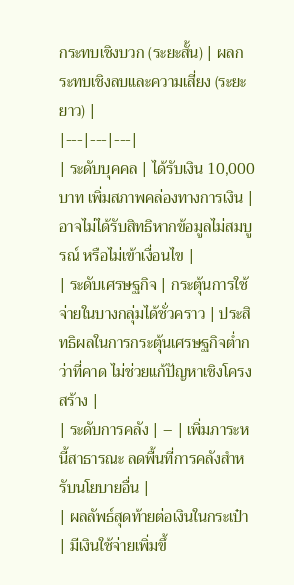กระทบเชิงบวก (ระยะสั้น) | ผลกระทบเชิงลบและความเสี่ยง (ระยะยาว) |
|---|---|---|
| ระดับบุคคล | ได้รับเงิน 10,000 บาท เพิ่มสภาพคล่องทางการเงิน | อาจไม่ได้รับสิทธิหากข้อมูลไม่สมบูรณ์ หรือไม่เข้าเงื่อนไข |
| ระดับเศรษฐกิจ | กระตุ้นการใช้จ่ายในบางกลุ่มได้ชั่วคราว | ประสิทธิผลในการกระตุ้นเศรษฐกิจต่ำกว่าที่คาด ไม่ช่วยแก้ปัญหาเชิงโครงสร้าง |
| ระดับการคลัง | – | เพิ่มภาระหนี้สาธารณะ ลดพื้นที่การคลังสำหรับนโยบายอื่น |
| ผลลัพธ์สุดท้ายต่อเงินในกระเป๋า | มีเงินใช้จ่ายเพิ่มขึ้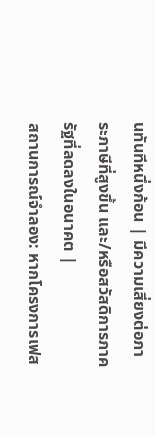นทันทีหนึ่งก้อน | มีความเสี่ยงต่อภาระภาษีที่สูงขึ้น และ/หรือสวัสดิการภาครัฐที่ลดลงในอนาคต |
สถานการณ์จำลอง: หากโครงการเฟส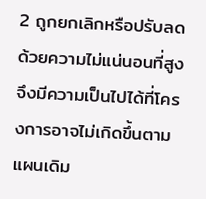2 ถูกยกเลิกหรือปรับลด
ด้วยความไม่แน่นอนที่สูง จึงมีความเป็นไปได้ที่โครงการอาจไม่เกิดขึ้นตามแผนเดิม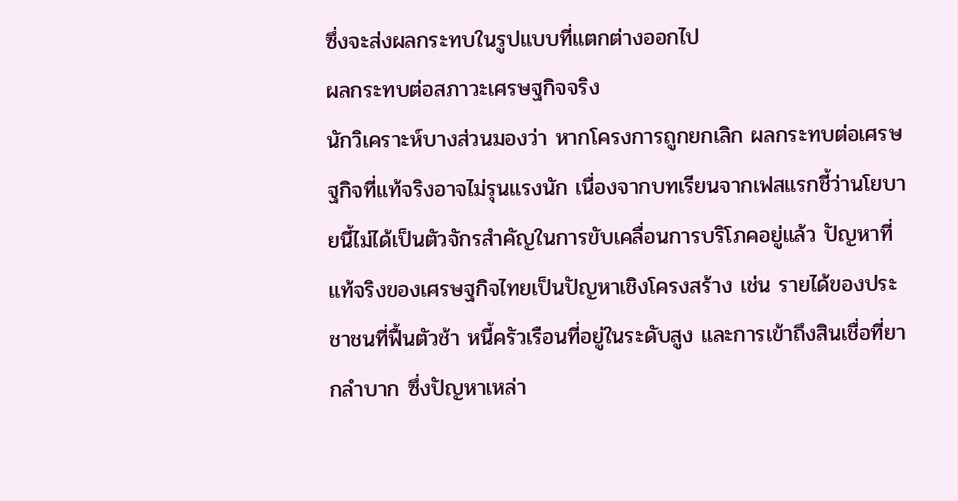ซึ่งจะส่งผลกระทบในรูปแบบที่แตกต่างออกไป
ผลกระทบต่อสภาวะเศรษฐกิจจริง
นักวิเคราะห์บางส่วนมองว่า หากโครงการถูกยกเลิก ผลกระทบต่อเศรษฐกิจที่แท้จริงอาจไม่รุนแรงนัก เนื่องจากบทเรียนจากเฟสแรกชี้ว่านโยบายนี้ไม่ได้เป็นตัวจักรสำคัญในการขับเคลื่อนการบริโภคอยู่แล้ว ปัญหาที่แท้จริงของเศรษฐกิจไทยเป็นปัญหาเชิงโครงสร้าง เช่น รายได้ของประชาชนที่ฟื้นตัวช้า หนี้ครัวเรือนที่อยู่ในระดับสูง และการเข้าถึงสินเชื่อที่ยากลำบาก ซึ่งปัญหาเหล่า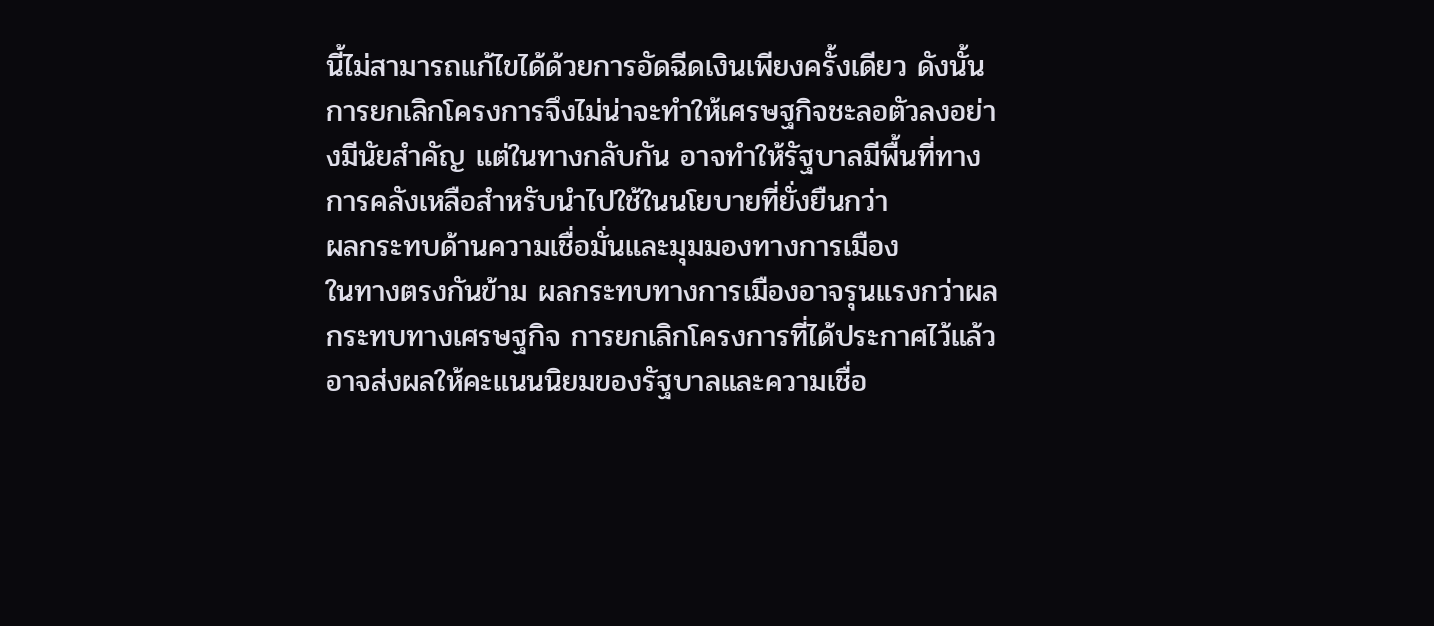นี้ไม่สามารถแก้ไขได้ด้วยการอัดฉีดเงินเพียงครั้งเดียว ดังนั้น การยกเลิกโครงการจึงไม่น่าจะทำให้เศรษฐกิจชะลอตัวลงอย่างมีนัยสำคัญ แต่ในทางกลับกัน อาจทำให้รัฐบาลมีพื้นที่ทางการคลังเหลือสำหรับนำไปใช้ในนโยบายที่ยั่งยืนกว่า
ผลกระทบด้านความเชื่อมั่นและมุมมองทางการเมือง
ในทางตรงกันข้าม ผลกระทบทางการเมืองอาจรุนแรงกว่าผลกระทบทางเศรษฐกิจ การยกเลิกโครงการที่ได้ประกาศไว้แล้วอาจส่งผลให้คะแนนนิยมของรัฐบาลและความเชื่อ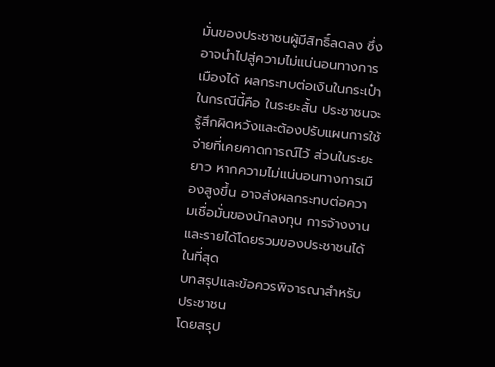มั่นของประชาชนผู้มีสิทธิ์ลดลง ซึ่งอาจนำไปสู่ความไม่แน่นอนทางการเมืองได้ ผลกระทบต่อเงินในกระเป๋าในกรณีนี้คือ ในระยะสั้น ประชาชนจะรู้สึกผิดหวังและต้องปรับแผนการใช้จ่ายที่เคยคาดการณ์ไว้ ส่วนในระยะยาว หากความไม่แน่นอนทางการเมืองสูงขึ้น อาจส่งผลกระทบต่อความเชื่อมั่นของนักลงทุน การจ้างงาน และรายได้โดยรวมของประชาชนได้ในที่สุด
บทสรุปและข้อควรพิจารณาสำหรับประชาชน
โดยสรุป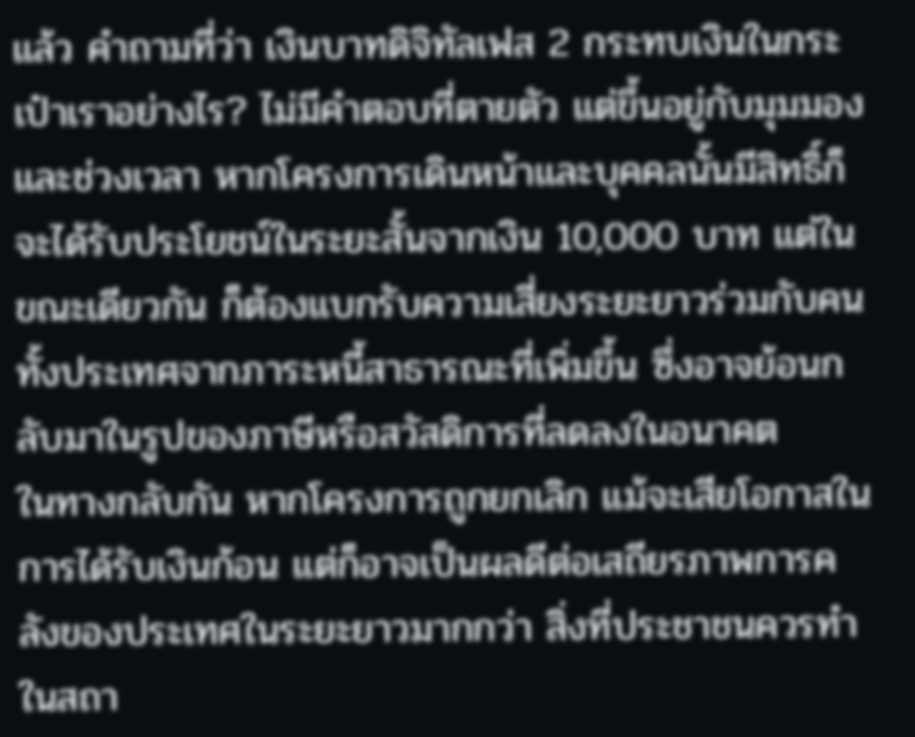แล้ว คำถามที่ว่า เงินบาทดิจิทัลเฟส 2 กระทบเงินในกระเป๋าเราอย่างไร? ไม่มีคำตอบที่ตายตัว แต่ขึ้นอยู่กับมุมมองและช่วงเวลา หากโครงการเดินหน้าและบุคคลนั้นมีสิทธิ์ก็จะได้รับประโยชน์ในระยะสั้นจากเงิน 10,000 บาท แต่ในขณะเดียวกัน ก็ต้องแบกรับความเสี่ยงระยะยาวร่วมกับคนทั้งประเทศจากภาระหนี้สาธารณะที่เพิ่มขึ้น ซึ่งอาจย้อนกลับมาในรูปของภาษีหรือสวัสดิการที่ลดลงในอนาคต
ในทางกลับกัน หากโครงการถูกยกเลิก แม้จะเสียโอกาสในการได้รับเงินก้อน แต่ก็อาจเป็นผลดีต่อเสถียรภาพการคลังของประเทศในระยะยาวมากกว่า สิ่งที่ประชาชนควรทำในสถา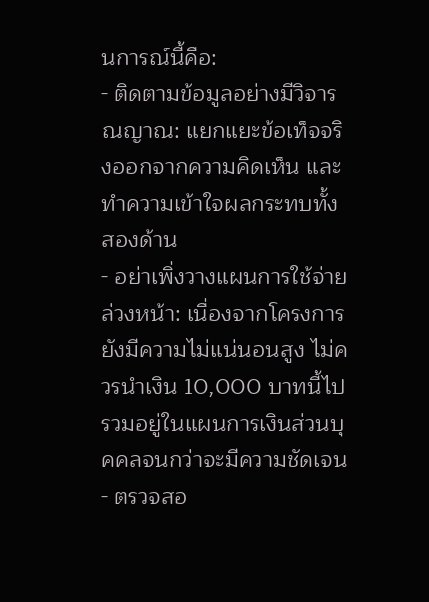นการณ์นี้คือ:
- ติดตามข้อมูลอย่างมีวิจารณญาณ: แยกแยะข้อเท็จจริงออกจากความคิดเห็น และทำความเข้าใจผลกระทบทั้งสองด้าน
- อย่าเพิ่งวางแผนการใช้จ่ายล่วงหน้า: เนื่องจากโครงการยังมีความไม่แน่นอนสูง ไม่ควรนำเงิน 10,000 บาทนี้ไปรวมอยู่ในแผนการเงินส่วนบุคคลจนกว่าจะมีความชัดเจน
- ตรวจสอ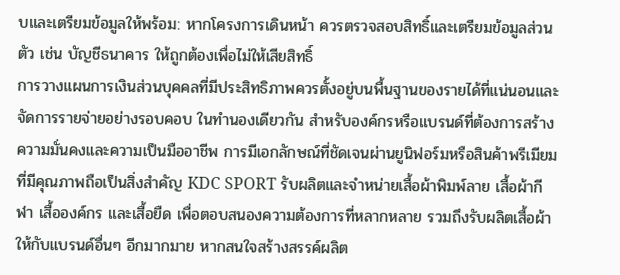บและเตรียมข้อมูลให้พร้อม: หากโครงการเดินหน้า ควรตรวจสอบสิทธิ์และเตรียมข้อมูลส่วนตัว เช่น บัญชีธนาคาร ให้ถูกต้องเพื่อไม่ให้เสียสิทธิ์
การวางแผนการเงินส่วนบุคคลที่มีประสิทธิภาพควรตั้งอยู่บนพื้นฐานของรายได้ที่แน่นอนและจัดการรายจ่ายอย่างรอบคอบ ในทำนองเดียวกัน สำหรับองค์กรหรือแบรนด์ที่ต้องการสร้างความมั่นคงและความเป็นมืออาชีพ การมีเอกลักษณ์ที่ชัดเจนผ่านยูนิฟอร์มหรือสินค้าพรีเมียมที่มีคุณภาพถือเป็นสิ่งสำคัญ KDC SPORT รับผลิตและจำหน่ายเสื้อผ้าพิมพ์ลาย เสื้อผ้ากีฬา เสื้อองค์กร และเสื้อยืด เพื่อตอบสนองความต้องการที่หลากหลาย รวมถึงรับผลิตเสื้อผ้าให้กับแบรนด์อื่นๆ อีกมากมาย หากสนใจสร้างสรรค์ผลิต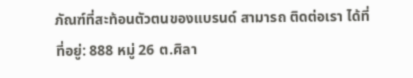ภัณฑ์ที่สะท้อนตัวตนของแบรนด์ สามารถ ติดต่อเรา ได้ที่
ที่อยู่: 888 หมู่ 26 ต.ศิลา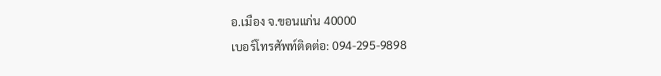อ.เมือง จ.ขอนแก่น 40000
เบอร์โทรศัพท์ติดต่อ: 094-295-9898